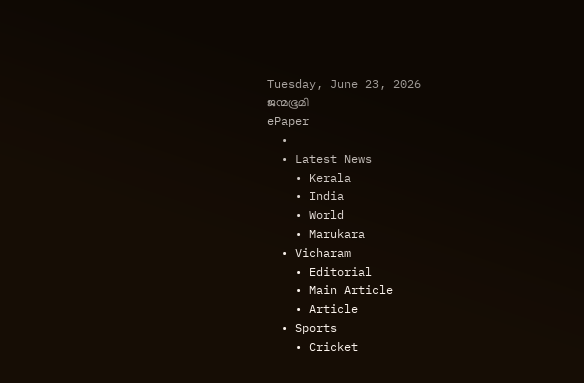Tuesday, June 23, 2026
ജന്മഭൂമി
ePaper
  •
  • Latest News
    • Kerala
    • India
    • World
    • Marukara
  • Vicharam
    • Editorial
    • Main Article
    • Article
  • Sports
    • Cricket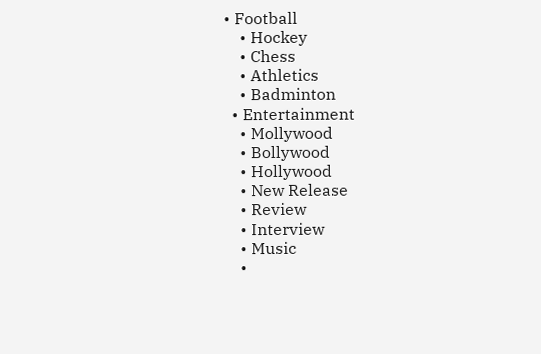• Football
    • Hockey
    • Chess
    • Athletics
    • Badminton
  • Entertainment
    • Mollywood
    • Bollywood
    • Hollywood
    • New Release
    • Review
    • Interview
    • Music
    •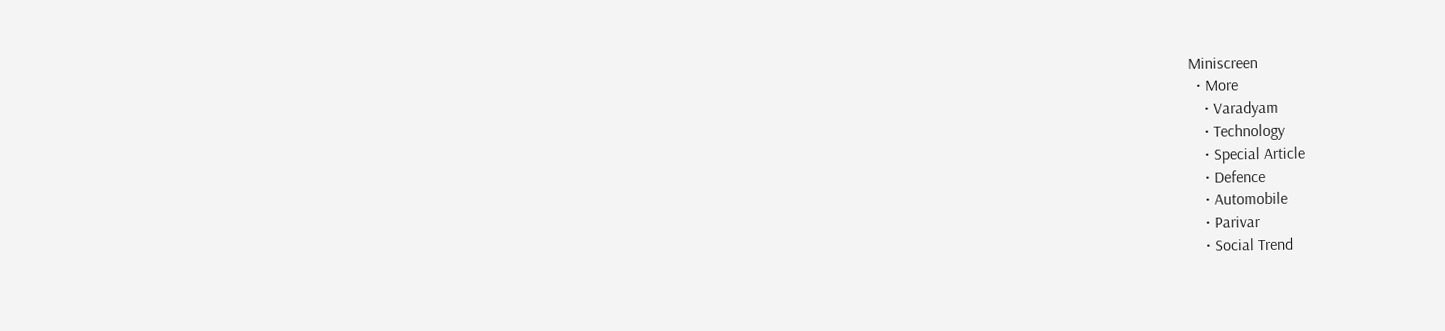Miniscreen
  • More
    • Varadyam
    • Technology
    • Special Article
    • Defence
    • Automobile
    • Parivar
    • Social Trend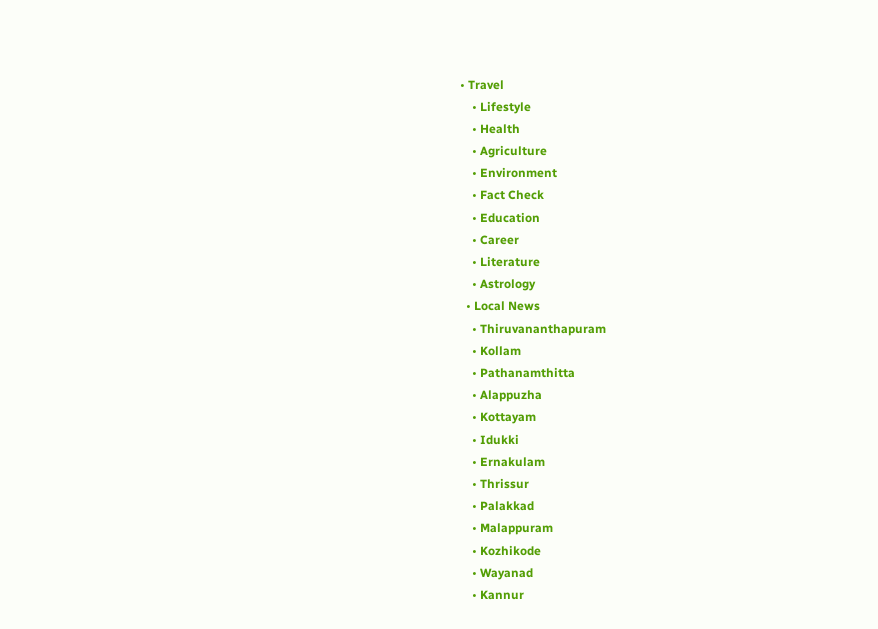• Travel
    • Lifestyle
    • Health
    • Agriculture
    • Environment
    • Fact Check
    • Education
    • Career
    • Literature
    • Astrology
  • Local News
    • Thiruvananthapuram
    • Kollam
    • Pathanamthitta
    • Alappuzha
    • Kottayam
    • Idukki
    • Ernakulam
    • Thrissur
    • Palakkad
    • Malappuram
    • Kozhikode
    • Wayanad
    • Kannur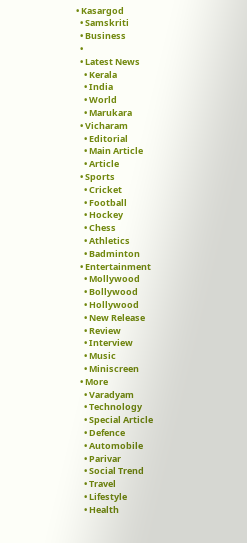• Kasargod
  • Samskriti
  • Business
  •
  • Latest News
    • Kerala
    • India
    • World
    • Marukara
  • Vicharam
    • Editorial
    • Main Article
    • Article
  • Sports
    • Cricket
    • Football
    • Hockey
    • Chess
    • Athletics
    • Badminton
  • Entertainment
    • Mollywood
    • Bollywood
    • Hollywood
    • New Release
    • Review
    • Interview
    • Music
    • Miniscreen
  • More
    • Varadyam
    • Technology
    • Special Article
    • Defence
    • Automobile
    • Parivar
    • Social Trend
    • Travel
    • Lifestyle
    • Health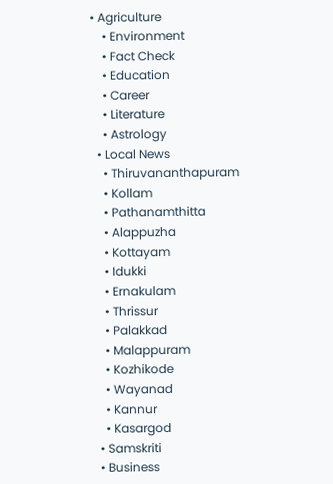• Agriculture
    • Environment
    • Fact Check
    • Education
    • Career
    • Literature
    • Astrology
  • Local News
    • Thiruvananthapuram
    • Kollam
    • Pathanamthitta
    • Alappuzha
    • Kottayam
    • Idukki
    • Ernakulam
    • Thrissur
    • Palakkad
    • Malappuram
    • Kozhikode
    • Wayanad
    • Kannur
    • Kasargod
  • Samskriti
  • Business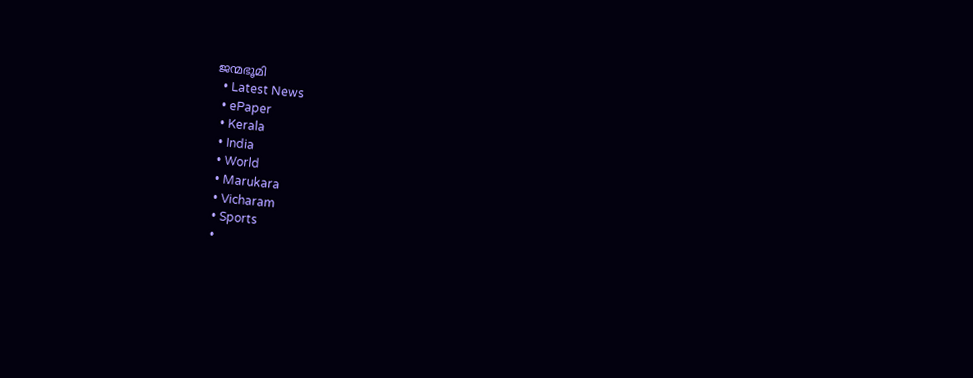ജന്മഭൂമി
  • Latest News
  • ePaper
  • Kerala
  • India
  • World
  • Marukara
  • Vicharam
  • Sports
  •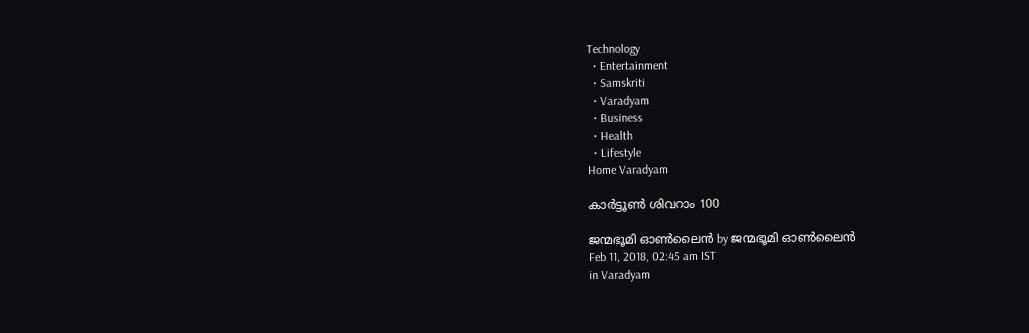Technology
  • Entertainment
  • Samskriti
  • Varadyam
  • Business
  • Health
  • Lifestyle
Home Varadyam

കാര്‍ട്ടൂണ്‍ ശിവറാം 100

ജന്മഭൂമി ഓണ്‍ലൈന്‍ by ജന്മഭൂമി ഓണ്‍ലൈന്‍
Feb 11, 2018, 02:45 am IST
in Varadyam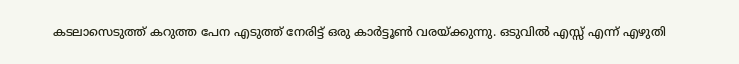കടലാസെടുത്ത് കറുത്ത പേന എടുത്ത് നേരിട്ട് ഒരു കാര്‍ട്ടൂണ്‍ വരയ്‌ക്കുന്നു. ഒടുവില്‍ എസ്സ് എന്ന് എഴുതി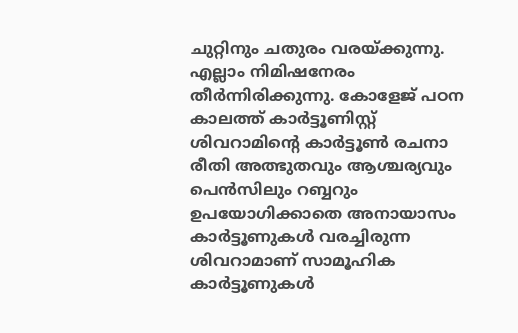ചുറ്റിനും ചതുരം വരയ്‌ക്കുന്നു. എല്ലാം നിമിഷനേരം തീര്‍ന്നിരിക്കുന്നു. കോളേജ് പഠന കാലത്ത് കാര്‍ട്ടൂണിസ്റ്റ് ശിവറാമിന്റെ കാര്‍ട്ടൂണ്‍ രചനാ രീതി അത്ഭുതവും ആശ്ചര്യവും പെന്‍സിലും റബ്ബറും ഉപയോഗിക്കാതെ അനായാസം കാര്‍ട്ടൂണുകള്‍ വരച്ചിരുന്ന ശിവറാമാണ് സാമൂഹിക കാര്‍ട്ടൂണുകള്‍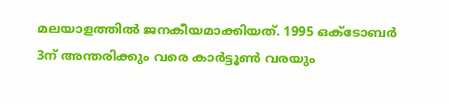മലയാളത്തില്‍ ജനകീയമാക്കിയത്. 1995 ഒക്‌ടോബര്‍ 3ന് അന്തരിക്കും വരെ കാര്‍ട്ടൂണ്‍ വരയും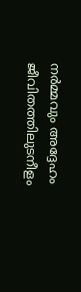നര്‍മ്മവും അദ്ദേഹം ജീവിതത്തിലുടനീളം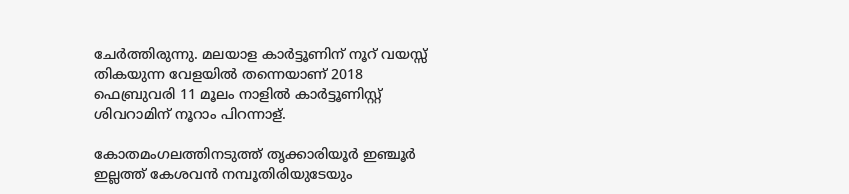ചേര്‍ത്തിരുന്നു. മലയാള കാര്‍ട്ടൂണിന് നൂറ് വയസ്സ് തികയുന്ന വേളയില്‍ തന്നെയാണ് 2018 ഫെബ്രുവരി 11 മൂലം നാളില്‍ കാര്‍ട്ടൂണിസ്റ്റ് ശിവറാമിന് നൂറാം പിറന്നാള്.

കോതമംഗലത്തിനടുത്ത് തൃക്കാരിയൂര്‍ ഇഞ്ചൂര്‍ ഇല്ലത്ത് കേശവന്‍ നമ്പൂതിരിയുടേയും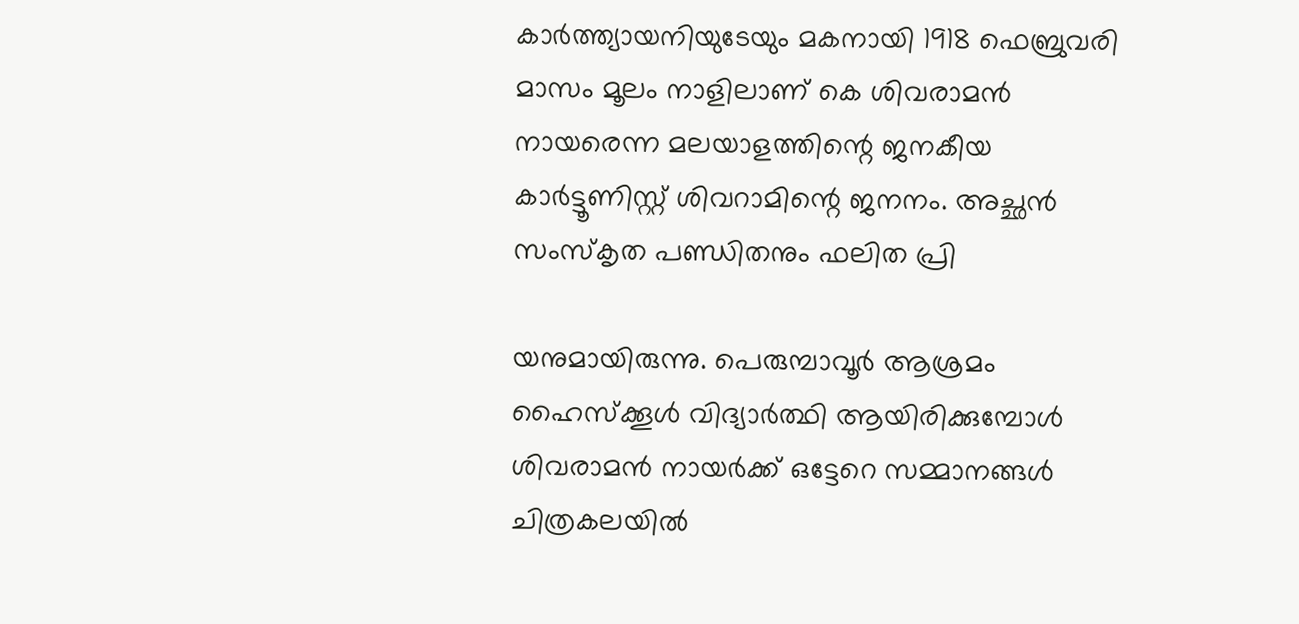കാര്‍ത്ത്യായനിയുടേയും മകനായി 1918 ഫെബ്രുവരി മാസം മൂലം നാളിലാണ് കെ ശിവരാമന്‍ നായരെന്ന മലയാളത്തിന്റെ ജനകീയ കാര്‍ട്ടൂണിസ്റ്റ് ശിവറാമിന്റെ ജനനം. അച്ഛന്‍ സംസ്‌കൃത പണ്ഡിതനും ഫലിത പ്രി

യനുമായിരുന്നു. പെരുമ്പാവൂര്‍ ആശ്രമം ഹൈസ്‌ക്കൂള്‍ വിദ്യാര്‍ത്ഥി ആയിരിക്കുമ്പോള്‍ ശിവരാമന്‍ നായര്‍ക്ക് ഒട്ടേറെ സമ്മാനങ്ങള്‍ ചിത്രകലയില്‍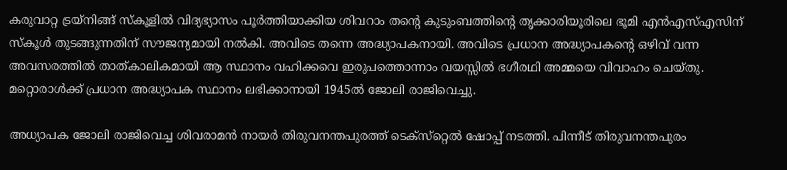കരുവാറ്റ ട്രയ്‌നിങ്ങ് സ്‌കൂളില്‍ വിദ്യഭ്യാസം പൂര്‍ത്തിയാക്കിയ ശിവറാം തന്റെ കുടുംബത്തിന്റെ തൃക്കാരിയൂരിലെ ഭൂമി എന്‍എസ്എസിന് സ്‌കൂള്‍ തുടങ്ങുന്നതിന് സൗജന്യമായി നല്‍കി. അവിടെ തന്നെ അദ്ധ്യാപകനായി. അവിടെ പ്രധാന അദ്ധ്യാപകന്റെ ഒഴിവ് വന്ന അവസരത്തില്‍ താത്കാലികമായി ആ സ്ഥാനം വഹിക്കവെ ഇരുപത്തൊന്നാം വയസ്സില്‍ ഭഗീരഥി അമ്മയെ വിവാഹം ചെയ്തു.  മറ്റൊരാള്‍ക്ക് പ്രധാന അദ്ധ്യാപക സ്ഥാനം ലഭിക്കാനായി 1945ല്‍ ജോലി രാജിവെച്ചു.

അധ്യാപക ജോലി രാജിവെച്ച ശിവരാമന്‍ നായര്‍ തിരുവനന്തപുരത്ത് ടെക്‌സ്‌റ്റെല്‍ ഷോപ്പ് നടത്തി. പിന്നീട് തിരുവനന്തപുരം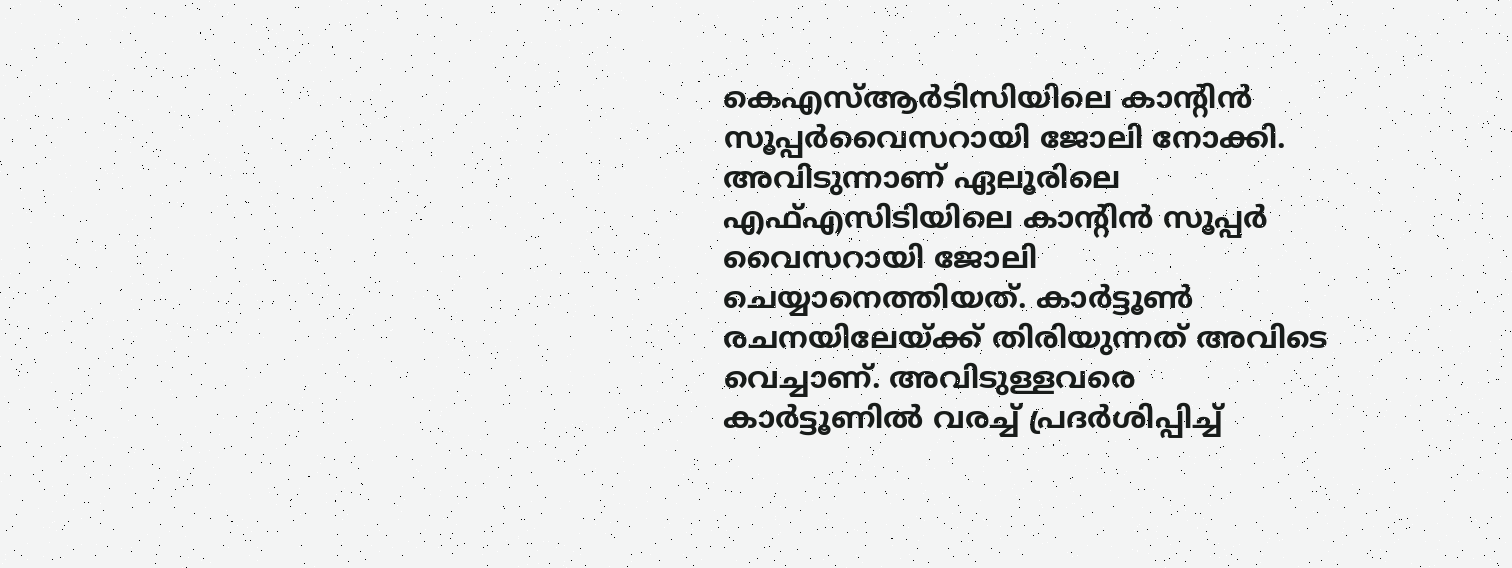കെഎസ്ആര്‍ടിസിയിലെ കാന്റിന്‍ സൂപ്പര്‍വൈസറായി ജോലി നോക്കി. അവിടുന്നാണ് ഏലൂരിലെ എഫ്എസിടിയിലെ കാന്റിന്‍ സൂപ്പര്‍ വൈസറായി ജോലി ചെയ്യാനെത്തിയത്. കാര്‍ട്ടൂണ്‍ രചനയിലേയ്‌ക്ക് തിരിയുന്നത് അവിടെ വെച്ചാണ്. അവിടുള്ളവരെ കാര്‍ട്ടൂണില്‍ വരച്ച് പ്രദര്‍ശിപ്പിച്ച്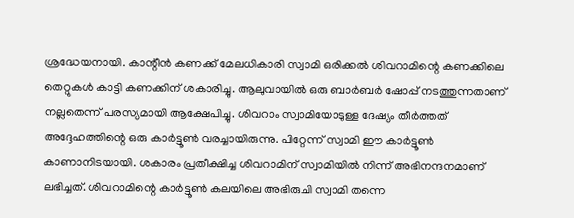ശ്രദ്ധേയനായി. കാന്റീന്‍ കണക്ക് മേലധികാരി സ്വാമി ഒരിക്കല്‍ ശിവറാമിന്റെ കണക്കിലെ തെറ്റുകള്‍ കാട്ടി കണക്കിന് ശകാരിച്ചു. ആലുവായില്‍ ഒരു ബാര്‍ബര്‍ ഷോപ്പ് നടത്തുന്നതാണ് നല്ലതെന്ന് പരസ്യമായി ആക്ഷേപിച്ചു. ശിവറാം സ്വാമിയോടുള്ള ദേഷ്യം തീര്‍ത്തത് അദ്ദേഹത്തിന്റെ ഒരു കാര്‍ട്ടൂണ്‍ വരച്ചായിരുന്നു. പിറ്റേന്ന് സ്വാമി ഈ കാര്‍ട്ടൂണ്‍ കാണാനിടയായി. ശകാരം പ്രതീക്ഷിച്ച ശിവറാമിന് സ്വാമിയില്‍ നിന്ന് അഭിനന്ദനമാണ് ലഭിച്ചത്. ശിവറാമിന്റെ കാര്‍ട്ടൂണ്‍ കലയിലെ അഭിരുചി സ്വാമി തന്നെ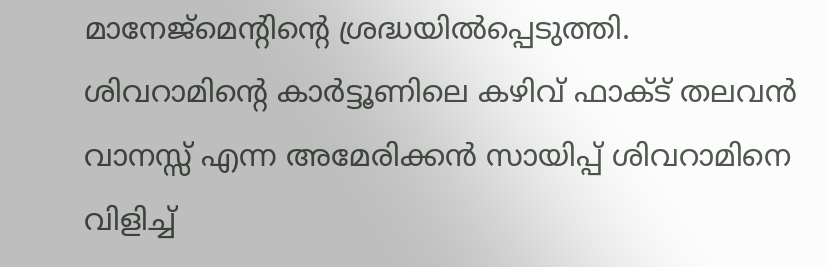മാനേജ്‌മെന്റിന്റെ ശ്രദ്ധയില്‍പ്പെടുത്തി. ശിവറാമിന്റെ കാര്‍ട്ടൂണിലെ കഴിവ് ഫാക്ട് തലവന്‍ വാനസ്സ് എന്ന അമേരിക്കന്‍ സായിപ്പ് ശിവറാമിനെ വിളിച്ച്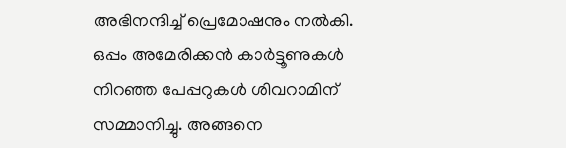അഭിനന്ദിച്ച് പ്രെമോഷനും നല്‍കി. ഒപ്പം അമേരിക്കന്‍ കാര്‍ട്ടൂണുകള്‍ നിറഞ്ഞ പേപ്പറുകള്‍ ശിവറാമിന് സമ്മാനിച്ചു. അങ്ങനെ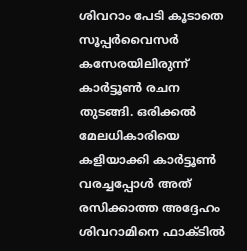ശിവറാം പേടി കൂടാതെ സൂപ്പര്‍വൈസര്‍ കസേരയിലിരുന്ന് കാര്‍ട്ടൂണ്‍ രചന തുടങ്ങി. ഒരിക്കല്‍ മേലധികാരിയെ കളിയാക്കി കാര്‍ട്ടൂണ്‍ വരച്ചപ്പോള്‍ അത് രസിക്കാത്ത അദ്ദേഹം ശിവറാമിനെ ഫാക്ടില്‍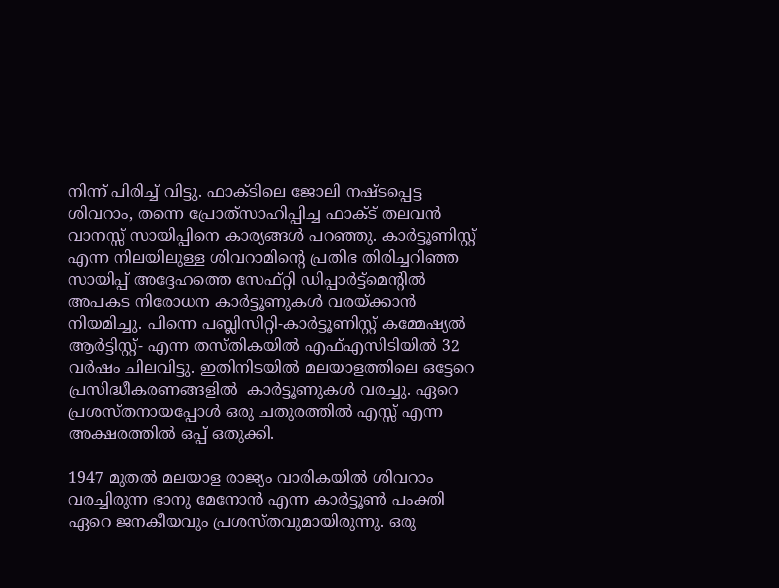നിന്ന് പിരിച്ച് വിട്ടു. ഫാക്ടിലെ ജോലി നഷ്ടപ്പെട്ട ശിവറാം, തന്നെ പ്രോത്‌സാഹിപ്പിച്ച ഫാക്ട് തലവന്‍ വാനസ്സ് സായിപ്പിനെ കാര്യങ്ങള്‍ പറഞ്ഞു. കാര്‍ട്ടൂണിസ്റ്റ് എന്ന നിലയിലുള്ള ശിവറാമിന്റെ പ്രതിഭ തിരിച്ചറിഞ്ഞ  സായിപ്പ് അദ്ദേഹത്തെ സേഫ്റ്റി ഡിപ്പാര്‍ട്ട്‌മെന്റില്‍ അപകട നിരോധന കാര്‍ട്ടൂണുകള്‍ വരയ്‌ക്കാന്‍ നിയമിച്ചു. പിന്നെ പബ്ലിസിറ്റി-കാര്‍ട്ടൂണിസ്റ്റ് കമ്മേഷ്യല്‍ ആര്‍ട്ടിസ്റ്റ്- എന്ന തസ്തികയില്‍ എഫ്എസിടിയില്‍ 32 വര്‍ഷം ചിലവിട്ടു. ഇതിനിടയില്‍ മലയാളത്തിലെ ഒട്ടേറെ പ്രസിദ്ധീകരണങ്ങളില്‍  കാര്‍ട്ടൂണുകള്‍ വരച്ചു. ഏറെ പ്രശസ്തനായപ്പോള്‍ ഒരു ചതുരത്തില്‍ എസ്സ് എന്ന അക്ഷരത്തില്‍ ഒപ്പ് ഒതുക്കി.

1947 മുതല്‍ മലയാള രാജ്യം വാരികയില്‍ ശിവറാം വരച്ചിരുന്ന ഭാനു മേനോന്‍ എന്ന കാര്‍ട്ടൂണ്‍ പംക്തി ഏറെ ജനകീയവും പ്രശസ്തവുമായിരുന്നു. ഒരു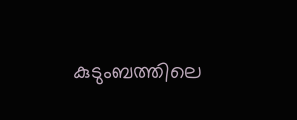കുടുംബത്തിലെ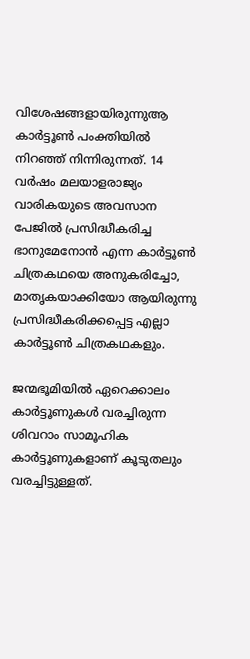വിശേഷങ്ങളായിരുന്നുആ കാര്‍ട്ടൂണ്‍ പംക്തിയില്‍ നിറഞ്ഞ് നിന്നിരുന്നത്. 14 വര്‍ഷം മലയാളരാജ്യം വാരികയുടെ അവസാന പേജില്‍ പ്രസിദ്ധീകരിച്ച ഭാനുമേനോന്‍ എന്ന കാര്‍ട്ടൂണ്‍ ചിത്രകഥയെ അനുകരിച്ചോ, മാതൃകയാക്കിയോ ആയിരുന്നു പ്രസിദ്ധീകരിക്കപ്പെട്ട എല്ലാ കാര്‍ട്ടൂണ്‍ ചിത്രകഥകളും.

ജന്മഭൂമിയില്‍ ഏറെക്കാലം കാര്‍ട്ടൂണുകള്‍ വരച്ചിരുന്ന ശിവറാം സാമൂഹിക കാര്‍ട്ടൂണുകളാണ് കൂടുതലും വരച്ചിട്ടുള്ളത്.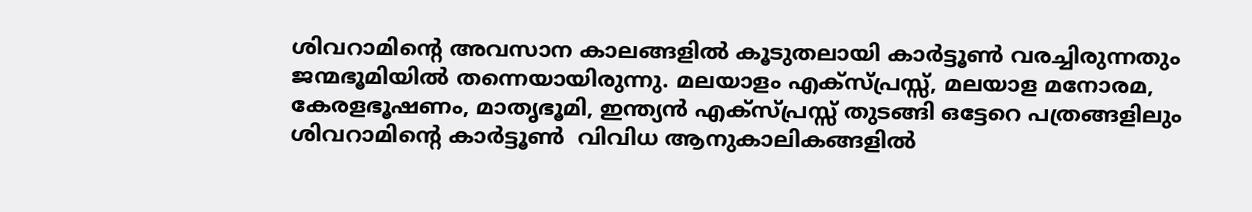ശിവറാമിന്റെ അവസാന കാലങ്ങളില്‍ കൂടുതലായി കാര്‍ട്ടൂണ്‍ വരച്ചിരുന്നതും ജന്മഭൂമിയില്‍ തന്നെയായിരുന്നു. മലയാളം എക്‌സ്പ്രസ്സ്, മലയാള മനോരമ, കേരളഭൂഷണം, മാതൃഭൂമി, ഇന്ത്യന്‍ എക്‌സ്പ്രസ്സ് തുടങ്ങി ഒട്ടേറെ പത്രങ്ങളിലും ശിവറാമിന്റെ കാര്‍ട്ടൂണ്‍  വിവിധ ആനുകാലികങ്ങളില്‍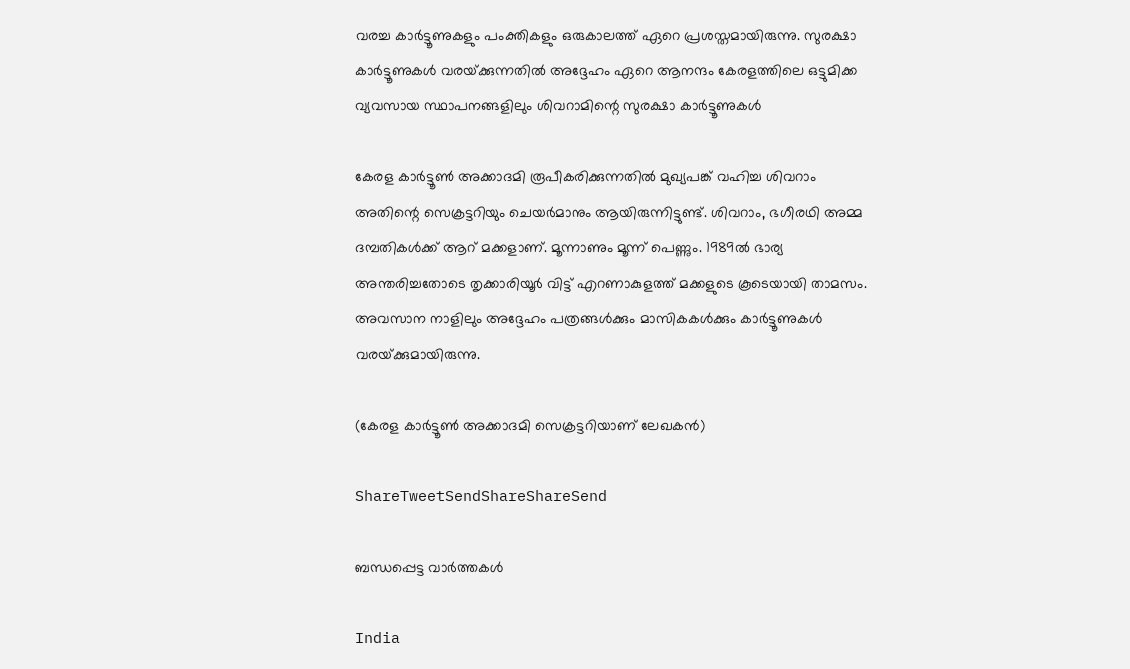വരച്ച കാര്‍ട്ടൂണുകളും പംക്തികളും ഒരുകാലത്ത് ഏറെ പ്രശസ്തമായിരുന്നു. സുരക്ഷാ കാര്‍ട്ടൂണുകള്‍ വരയ്‌ക്കുന്നതില്‍ അദ്ദേഹം ഏറെ ആനന്ദം കേരളത്തിലെ ഒട്ടുമിക്ക വ്യവസായ സ്ഥാപനങ്ങളിലും ശിവറാമിന്റെ സുരക്ഷാ കാര്‍ട്ടൂണുകള്‍

കേരള കാര്‍ട്ടൂണ്‍ അക്കാദമി രൂപീകരിക്കുന്നതില്‍ മുഖ്യപങ്ക് വഹിച്ച ശിവറാം അതിന്റെ സെക്രട്ടറിയും ചെയര്‍മാനും ആയിരുന്നിട്ടുണ്ട്. ശിവറാം, ഭഗീരഥി അമ്മ ദമ്പതികള്‍ക്ക് ആറ് മക്കളാണ്. മൂന്നാണും മൂന്ന് പെണ്ണും. 1989ല്‍ ഭാര്യ അന്തരിച്ചതോടെ തൃക്കാരിയൂര്‍ വിട്ട് എറണാകുളത്ത് മക്കളുടെ കൂടെയായി താമസം. അവസാന നാളിലും അദ്ദേഹം പത്രങ്ങള്‍ക്കും മാസികകള്‍ക്കും കാര്‍ട്ടൂണുകള്‍ വരയ്‌ക്കുമായിരുന്നു.

(കേരള കാര്‍ട്ടൂണ്‍ അക്കാദമി സെക്രട്ടറിയാണ് ലേഖകന്‍)

ShareTweetSendShareShareSend

ബന്ധപ്പെട്ട വാര്‍ത്തകള്‍

India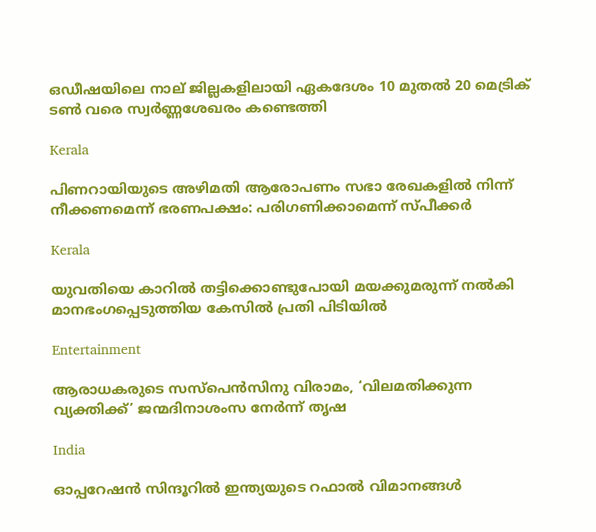ഒഡീഷയിലെ നാല് ജില്ലകളിലായി ഏകദേശം 10 മുതൽ 20 മെട്രിക് ടൺ വരെ സ്വർണ്ണശേഖരം കണ്ടെത്തി

Kerala

പിണറായിയുടെ അഴിമതി ആരോപണം സഭാ രേഖകളില്‍ നിന്ന് നീക്കണമെന്ന് ഭരണപക്ഷം: പരിഗണിക്കാമെന്ന് സ്പീക്കര്‍

Kerala

യുവതിയെ കാറില്‍ തട്ടിക്കൊണ്ടുപോയി മയക്കുമരുന്ന് നല്‍കി മാനഭംഗപ്പെടുത്തിയ കേസില്‍ പ്രതി പിടിയില്‍

Entertainment

ആരാധകരുടെ സസ്‌പെന്‍സിനു വിരാമം, ‘വിലമതിക്കുന്ന വ്യക്തിക്ക്’ ജന്മദിനാശംസ നേര്‍ന്ന് തൃഷ

India

ഓപ്പറേഷന്‍ സിന്ദൂറില്‍ ഇന്ത്യയുടെ റഫാൽ വിമാനങ്ങൾ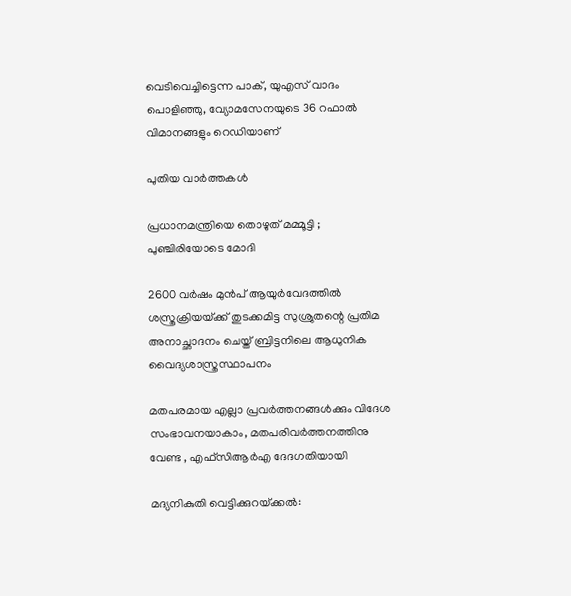വെടിവെച്ചിട്ടെന്ന പാക്, യുഎസ് വാദം പൊളിഞ്ഞു, വ്യോമസേനയുടെ 36 റഫാല്‍ വിമാനങ്ങളും റെഡിയാണ്

പുതിയ വാര്‍ത്തകള്‍

പ്രധാനമന്ത്രിയെ തൊഴുത് മമ്മൂട്ടി ; പുഞ്ചിരിയോടെ മോദി

2600 വര്‍ഷം മുന്‍പ് ആയുര്‍വേദത്തില്‍ ശസ്ത്രക്രിയയ്‌ക്ക് തുടക്കമിട്ട സുശ്രുതന്റെ പ്രതിമ അനാച്ഛാദനം ചെയ്ത് ബ്രിട്ടനിലെ ആധുനിക വൈദ്യശാസ്ത്രസ്ഥാപനം

മതപരമായ എല്ലാ പ്രവര്‍ത്തനങ്ങള്‍ക്കും വിദേശ സംഭാവനയാകാം, മതപരിവര്‍ത്തനത്തിനു വേണ്ട , എഫ്‌സിആര്‍എ ദേദഗതിയായി

മദ്യനികുതി വെട്ടിക്കുറയ്‌ക്കല്‍: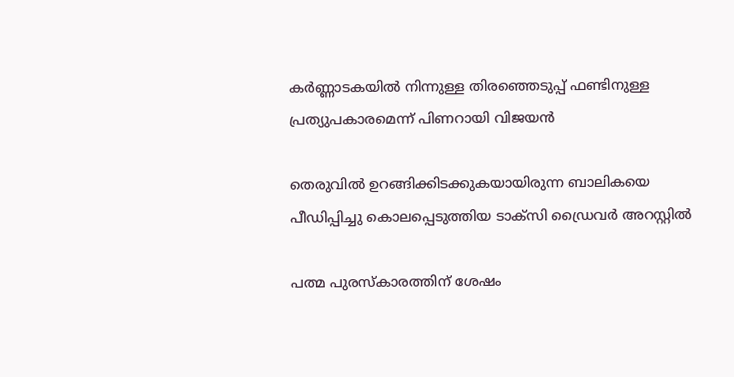കര്‍ണ്ണാടകയില്‍ നിന്നുള്ള തിരഞ്ഞെടുപ്പ് ഫണ്ടിനുള്ള പ്രത്യുപകാരമെന്ന് പിണറായി വിജയന്‍

തെരുവില്‍ ഉറങ്ങിക്കിടക്കുകയായിരുന്ന ബാലികയെ പീഡിപ്പിച്ചു കൊലപ്പെടുത്തിയ ടാക്‌സി ഡ്രൈവര്‍ അറസ്റ്റില്‍

പത്മ പുരസ്കാരത്തിന് ശേഷം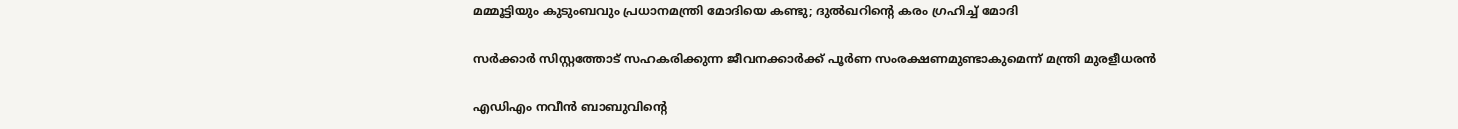മമ്മൂട്ടിയും കുടുംബവും പ്രധാനമന്ത്രി മോദിയെ കണ്ടു; ദുല്‍ഖറിന്റെ കരം ഗ്രഹിച്ച് മോദി

സര്‍ക്കാര്‍ സിസ്റ്റത്തോട് സഹകരിക്കുന്ന ജീവനക്കാര്‍ക്ക് പൂര്‍ണ സംരക്ഷണമുണ്ടാകുമെന്ന് മന്ത്രി മുരളീധരന്‍

എഡിഎം നവീന്‍ ബാബുവിന്റെ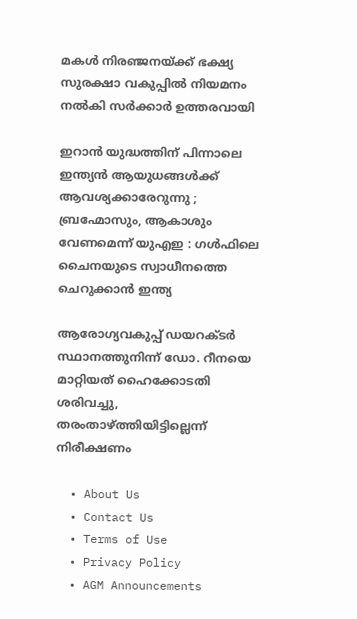മകള്‍ നിരഞ്ജനയ്‌ക്ക് ഭക്ഷ്യ സുരക്ഷാ വകുപ്പില്‍ നിയമനം നല്‍കി സര്‍ക്കാര്‍ ഉത്തരവായി

ഇറാൻ യുദ്ധത്തിന് പിന്നാലെ ഇന്ത്യൻ ആയുധങ്ങൾക്ക് ആവശ്യക്കാരേറുന്നു ; ബ്രഹ്മോസും, ആകാശും വേണമെന്ന് യുഎഇ : ഗൾഫിലെ ചൈനയുടെ സ്വാധീനത്തെ ചെറുക്കാൻ ഇന്ത്യ

ആരോഗ്യവകുപ്പ് ഡയറക്ടര്‍ സ്ഥാനത്തുനിന്ന് ഡോ. റീനയെ മാറ്റിയത് ഹൈക്കോടതി ശരിവച്ചു, തരംതാഴ്‌ത്തിയിട്ടില്ലെന്ന് നിരീക്ഷണം

  • About Us
  • Contact Us
  • Terms of Use
  • Privacy Policy
  • AGM Announcements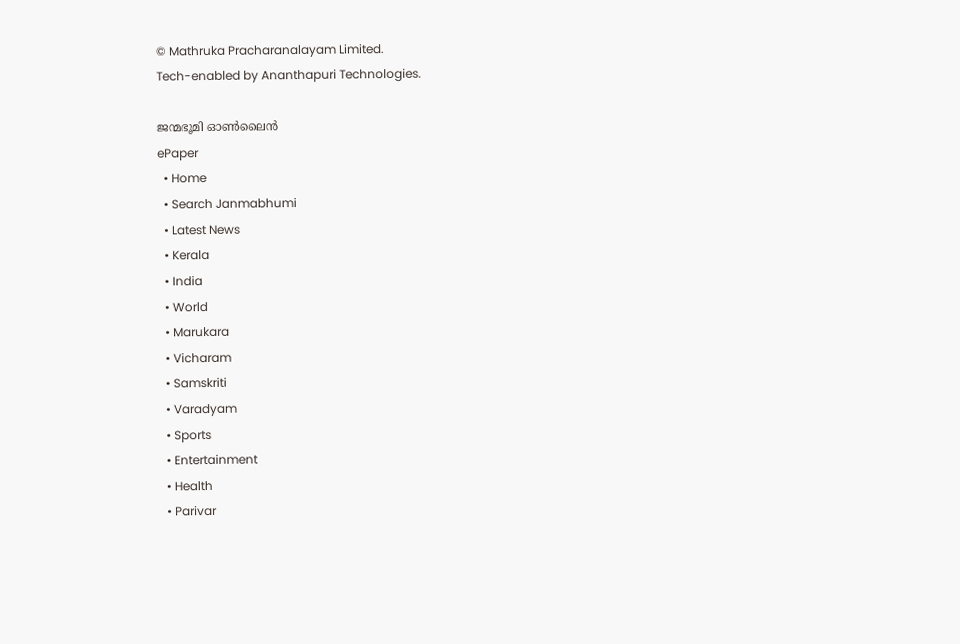© Mathruka Pracharanalayam Limited.
Tech-enabled by Ananthapuri Technologies.

ജന്മഭൂമി ഓണ്‍ലൈന്‍
ePaper
  • Home
  • Search Janmabhumi
  • Latest News
  • Kerala
  • India
  • World
  • Marukara
  • Vicharam
  • Samskriti
  • Varadyam
  • Sports
  • Entertainment
  • Health
  • Parivar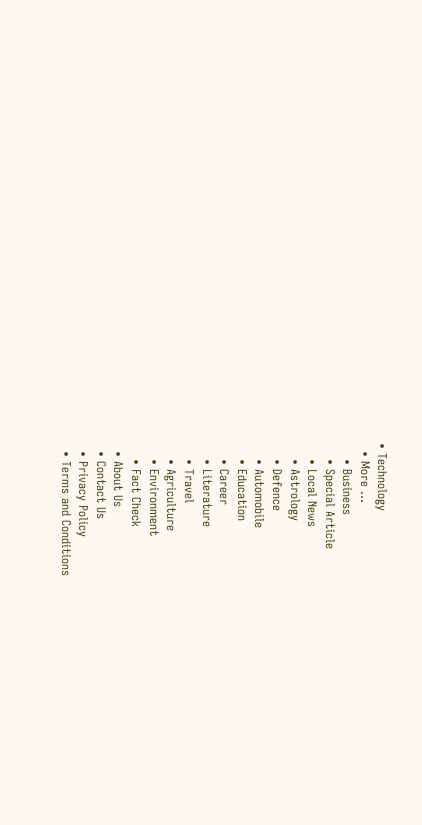• Technology
  • More …
    • Business
    • Special Article
    • Local News
    • Astrology
    • Defence
    • Automobile
    • Education
    • Career
    • Literature
    • Travel
    • Agriculture
    • Environment
    • Fact Check
  • About Us
  • Contact Us
  • Privacy Policy
  • Terms and Conditions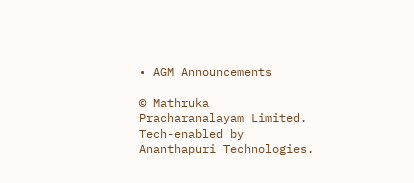• AGM Announcements

© Mathruka Pracharanalayam Limited.
Tech-enabled by Ananthapuri Technologies.